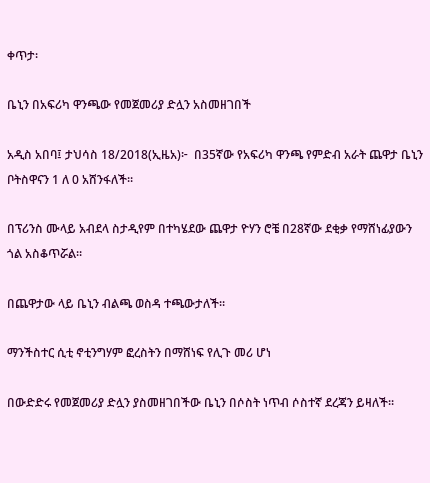ቀጥታ፡

ቤኒን በአፍሪካ ዋንጫው የመጀመሪያ ድሏን አስመዘገበች

አዲስ አበባ፤ ታህሳስ 18/2018(ኢዜአ)፦  በ35ኛው የአፍሪካ ዋንጫ የምድብ አራት ጨዋታ ቤኒን ቦትስዋናን 1 ለ 0 አሸንፋለች።

በፕሪንስ ሙላይ አብደላ ስታዲየም በተካሄደው ጨዋታ ዮሃን ሮቼ በ28ኛው ደቂቃ የማሸነፊያውን ጎል አስቆጥሯል።

በጨዋታው ላይ ቤኒን ብልጫ ወስዳ ተጫውታለች።

ማንችስተር ሲቲ ኖቲንግሃም ፎረስትን በማሸነፍ የሊጉ መሪ ሆነ

በውድድሩ የመጀመሪያ ድሏን ያስመዘገበችው ቤኒን በሶስት ነጥብ ሶስተኛ ደረጃን ይዛለች።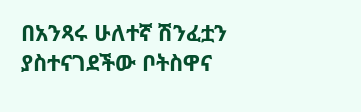በአንጻሩ ሁለተኛ ሽንፈቷን ያስተናገደችው ቦትስዋና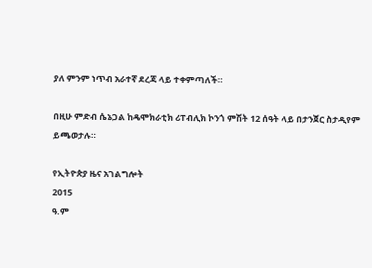ያለ ምንም ነጥብ አራተኛ ደረጃ ላይ ተቀምጣለች።

በዚሁ ምድብ ሴኔጋል ከዴሞክራቲክ ሪፐብሊክ ኮንጎ ምሽት 12 ሰዓት ላይ በታንጀር ስታዲየም ይጫወታሉ።

የኢትዮጵያ ዜና አገልግሎት
2015
ዓ.ም